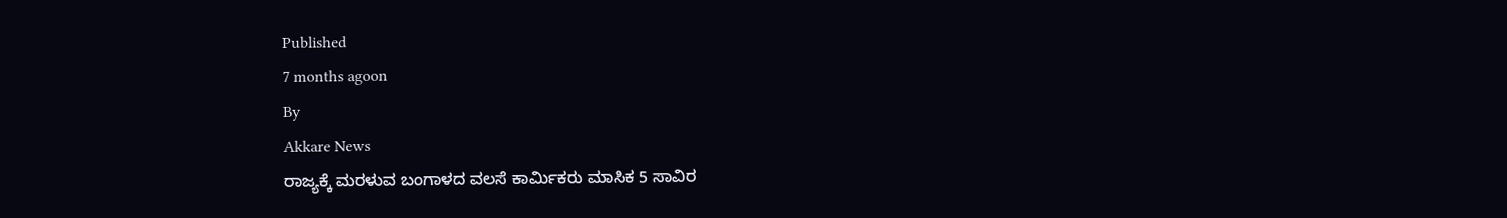Published
7 months agoon
By
Akkare News
ರಾಜ್ಯಕ್ಕೆ ಮರಳುವ ಬಂಗಾಳದ ವಲಸೆ ಕಾರ್ಮಿಕರು ಮಾಸಿಕ 5 ಸಾವಿರ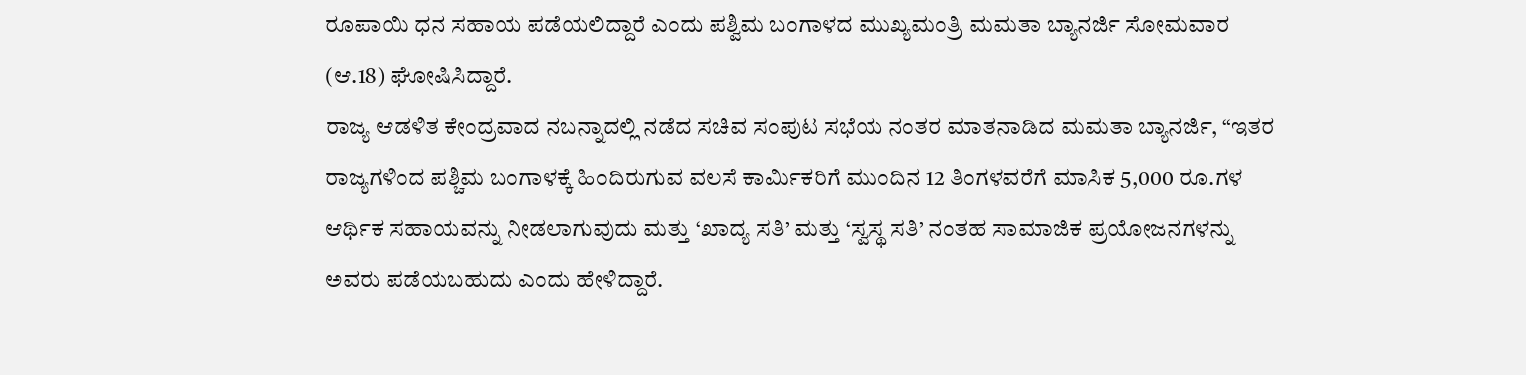ರೂಪಾಯಿ ಧನ ಸಹಾಯ ಪಡೆಯಲಿದ್ದಾರೆ ಎಂದು ಪಶ್ವಿಮ ಬಂಗಾಳದ ಮುಖ್ಯಮಂತ್ರಿ ಮಮತಾ ಬ್ಯಾನರ್ಜಿ ಸೋಮವಾರ (ಆ.18) ಘೋಷಿಸಿದ್ದಾರೆ.
ರಾಜ್ಯ ಆಡಳಿತ ಕೇಂದ್ರವಾದ ನಬನ್ನಾದಲ್ಲಿ ನಡೆದ ಸಚಿವ ಸಂಪುಟ ಸಭೆಯ ನಂತರ ಮಾತನಾಡಿದ ಮಮತಾ ಬ್ಯಾನರ್ಜಿ, “ಇತರ ರಾಜ್ಯಗಳಿಂದ ಪಶ್ಚಿಮ ಬಂಗಾಳಕ್ಕೆ ಹಿಂದಿರುಗುವ ವಲಸೆ ಕಾರ್ಮಿಕರಿಗೆ ಮುಂದಿನ 12 ತಿಂಗಳವರೆಗೆ ಮಾಸಿಕ 5,000 ರೂ.ಗಳ ಆರ್ಥಿಕ ಸಹಾಯವನ್ನು ನೀಡಲಾಗುವುದು ಮತ್ತು ‘ಖಾದ್ಯ ಸತಿ’ ಮತ್ತು ‘ಸ್ವಸ್ಥ ಸತಿ’ ನಂತಹ ಸಾಮಾಜಿಕ ಪ್ರಯೋಜನಗಳನ್ನು ಅವರು ಪಡೆಯಬಹುದು ಎಂದು ಹೇಳಿದ್ದಾರೆ.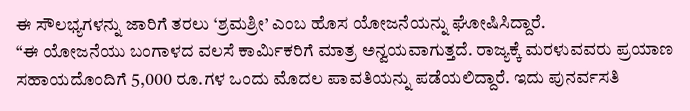ಈ ಸೌಲಭ್ಯಗಳನ್ನು ಜಾರಿಗೆ ತರಲು ‘ಶ್ರಮಶ್ರೀ’ ಎಂಬ ಹೊಸ ಯೋಜನೆಯನ್ನು ಘೋಷಿಸಿದ್ದಾರೆ.
“ಈ ಯೋಜನೆಯು ಬಂಗಾಳದ ವಲಸೆ ಕಾರ್ಮಿಕರಿಗೆ ಮಾತ್ರ ಅನ್ವಯವಾಗುತ್ತದೆ. ರಾಜ್ಯಕ್ಕೆ ಮರಳುವವರು ಪ್ರಯಾಣ ಸಹಾಯದೊಂದಿಗೆ 5,000 ರೂ.ಗಳ ಒಂದು ಮೊದಲ ಪಾವತಿಯನ್ನು ಪಡೆಯಲಿದ್ದಾರೆ. ಇದು ಪುನರ್ವಸತಿ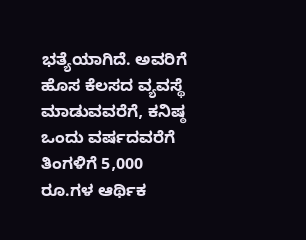ಭತ್ಯೆಯಾಗಿದೆ. ಅವರಿಗೆ ಹೊಸ ಕೆಲಸದ ವ್ಯವಸ್ಥೆ ಮಾಡುವವರೆಗೆ, ಕನಿಷ್ಠ ಒಂದು ವರ್ಷದವರೆಗೆ ತಿಂಗಳಿಗೆ 5,000 ರೂ.ಗಳ ಆರ್ಥಿಕ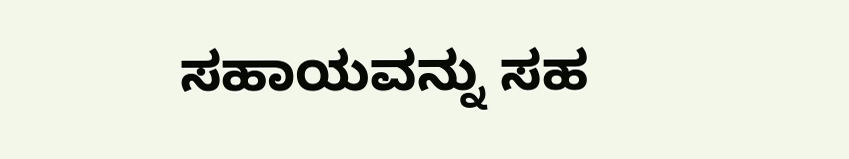ಸಹಾಯವನ್ನು ಸಹ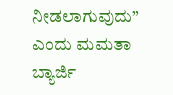ನೀಡಲಾಗುವುದು” ಎಂದು ಮಮತಾ ಬ್ಯಾರ್ಜಿ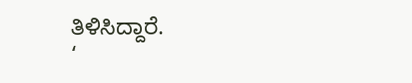ತಿಳಿಸಿದ್ದಾರೆ.
‘